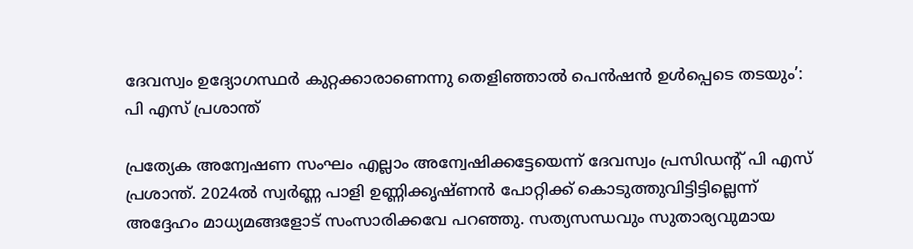ദേവസ്വം ഉദ്യോഗസ്ഥർ കുറ്റക്കാരാണെന്നു തെളിഞ്ഞാൽ പെൻഷൻ ഉൾപ്പെടെ തടയും’: പി എസ് പ്രശാന്ത്

പ്രത്യേക അന്വേഷണ സംഘം എല്ലാം അന്വേഷിക്കട്ടേയെന്ന് ദേവസ്വം പ്രസിഡൻ്റ് പി എസ് പ്രശാന്ത്. 2024ൽ സ്വർണ്ണ പാളി ഉണ്ണിക്കൃഷ്ണൻ പോറ്റിക്ക് കൊടുത്തുവിട്ടിട്ടില്ലെന്ന് അദ്ദേഹം മാധ്യമങ്ങളോട് സംസാരിക്കവേ പറഞ്ഞു. സത്യസന്ധവും സുതാര്യവുമായ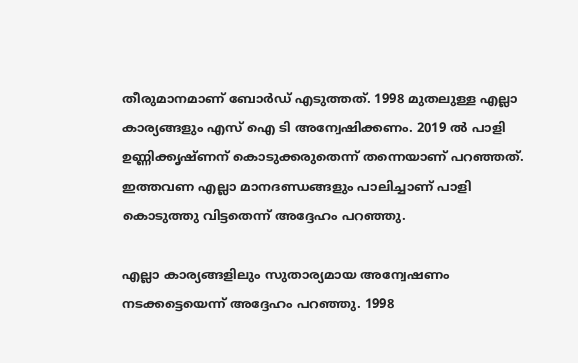തീരുമാനമാണ് ബോർഡ് എടുത്തത്. 1998 മുതലുള്ള എല്ലാ കാര്യങ്ങളും എസ് ഐ ടി അന്വേഷിക്കണം. 2019 ൽ പാളി ഉണ്ണിക്കൃഷ്ണന് കൊടുക്കരുതെന്ന് തന്നെയാണ് പറഞ്ഞത്. ഇത്തവണ എല്ലാ മാനദണ്ഡങ്ങളും പാലിച്ചാണ് പാളി കൊടുത്തു വിട്ടതെന്ന് അദ്ദേഹം പറഞ്ഞു.

എല്ലാ കാര്യങ്ങളിലും സുതാര്യമായ അന്വേഷണം നടക്കട്ടെയെന്ന് അദ്ദേഹം പറഞ്ഞു. 1998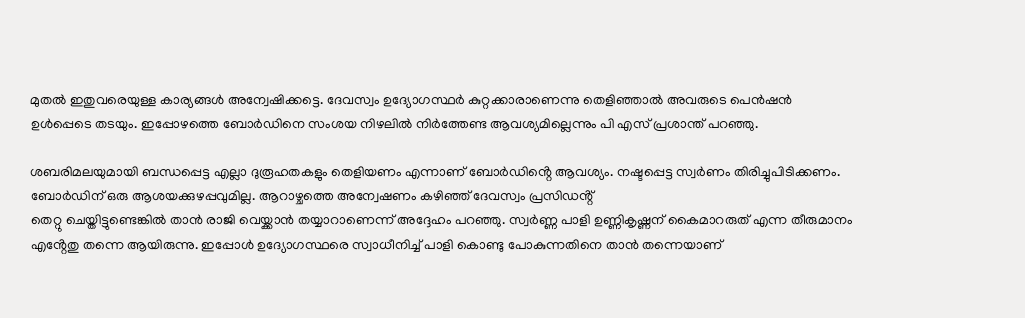മുതൽ ഇതുവരെയുള്ള കാര്യങ്ങൾ അന്വേഷിക്കട്ടെ. ദേവസ്വം ഉദ്യോഗസ്ഥർ കുറ്റക്കാരാണെന്നു തെളിഞ്ഞാൽ അവരുടെ പെൻഷൻ ഉൾപ്പെടെ തടയും. ഇപ്പോഴത്തെ ബോർഡിനെ സംശയ നിഴലിൽ നിർത്തേണ്ട ആവശ്യമില്ലെന്നും പി എസ് പ്രശാന്ത് പറഞ്ഞു.

ശബരിമലയുമായി ബന്ധപ്പെട്ട എല്ലാ ദുരൂഹതകളും തെളിയണം എന്നാണ് ബോർഡിൻ്റെ ആവശ്യം. നഷ്ടപ്പെട്ട സ്വർണം തിരിച്ചുപിടിക്കണം. ബോർഡിന് ഒരു ആശയക്കുഴപ്പവുമില്ല. ആറാഴ്ചത്തെ അന്വേഷണം കഴിഞ്ഞ് ദേവസ്വം പ്രസിഡൻ്റ്
തെറ്റു ചെയ്തിട്ടുണ്ടെങ്കിൽ താൻ രാജി വെയ്ക്കാൻ തയ്യാറാണെന്ന് അദ്ദേഹം പറഞ്ഞു. സ്വർണ്ണ പാളി ഉണ്ണികൃഷ്ണന് കൈമാറരുത് എന്ന തീരുമാനം എൻ്റേതു തന്നെ ആയിരുന്നു. ഇപ്പോള്‍ ഉദ്യോഗസ്ഥരെ സ്വാധീനിച്ച് പാളി കൊണ്ടു പോകുന്നതിനെ താൻ തന്നെയാണ്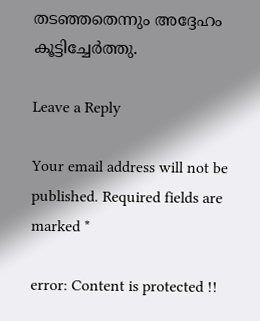തടഞ്ഞതെന്നും അദ്ദേഹം കൂട്ടിച്ചേര്‍ത്തു.

Leave a Reply

Your email address will not be published. Required fields are marked *

error: Content is protected !!